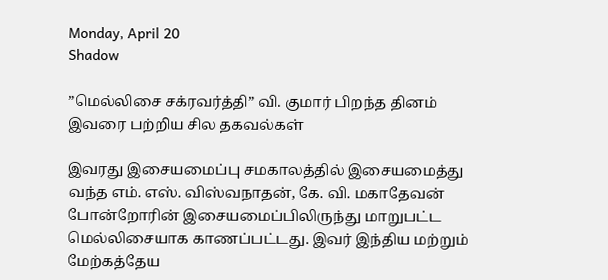Monday, April 20
Shadow

”மெல்லிசை சக்ரவர்த்தி” வி. குமார் பிறந்த தினம் இவரை பற்றிய சில தகவல்கள்

இவரது இசையமைப்பு சமகாலத்தில் இசையமைத்து வந்த எம். எஸ். விஸ்வநாதன், கே. வி. மகாதேவன் போன்றோரின் இசையமைப்பிலிருந்து மாறுபட்ட மெல்லிசையாக காணப்பட்டது. இவர் இந்திய மற்றும் மேற்கத்தேய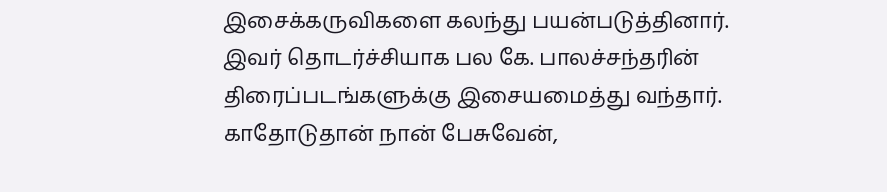இசைக்கருவிகளை கலந்து பயன்படுத்தினார். இவர் தொடர்ச்சியாக பல கே. பாலச்சந்தரின் திரைப்படங்களுக்கு இசையமைத்து வந்தார். காதோடுதான் நான் பேசுவேன்,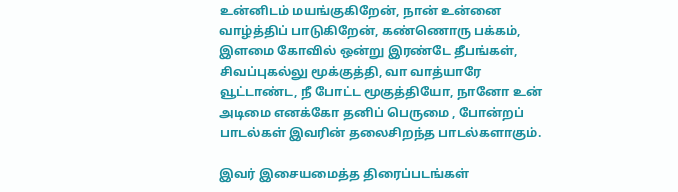உன்னிடம் மயங்குகிறேன், நான் உன்னை வாழ்த்திப் பாடுகிறேன், கண்ணொரு பக்கம், இளமை கோவில் ஒன்று இரண்டே தீபங்கள், சிவப்புகல்லு மூக்குத்தி, வா வாத்யாரே வூட்டாண்ட, நீ போட்ட மூகுத்தியோ, நானோ உன் அடிமை எனக்கோ தனிப் பெருமை , போன்றப் பாடல்கள் இவரின் தலைசிறந்த பாடல்களாகும்.

இவர் இசையமைத்த திரைப்படங்கள்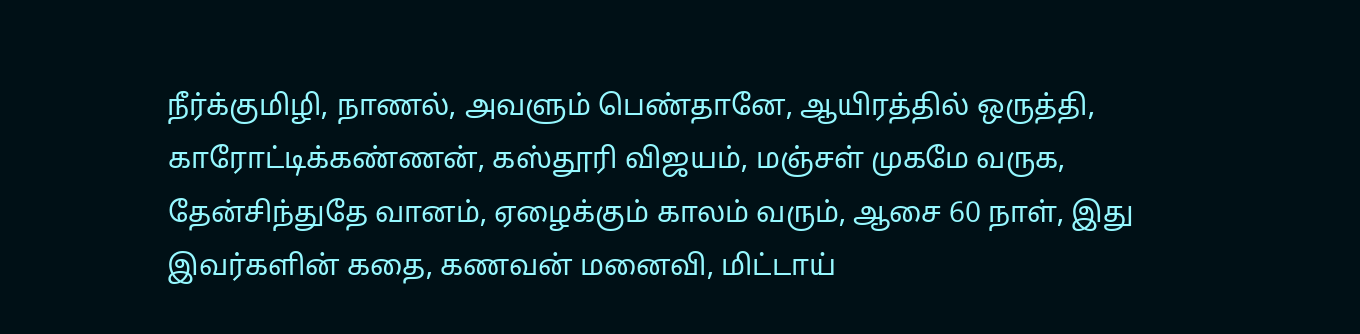நீர்க்குமிழி, நாணல், அவளும் பெண்தானே, ஆயிரத்தில் ஒருத்தி, காரோட்டிக்கண்ணன், கஸ்தூரி விஜயம், மஞ்சள் முகமே வருக, தேன்சிந்துதே வானம், ஏழைக்கும் காலம் வரும், ஆசை 60 நாள், இது இவர்களின் கதை, கணவன் மனைவி, மிட்டாய்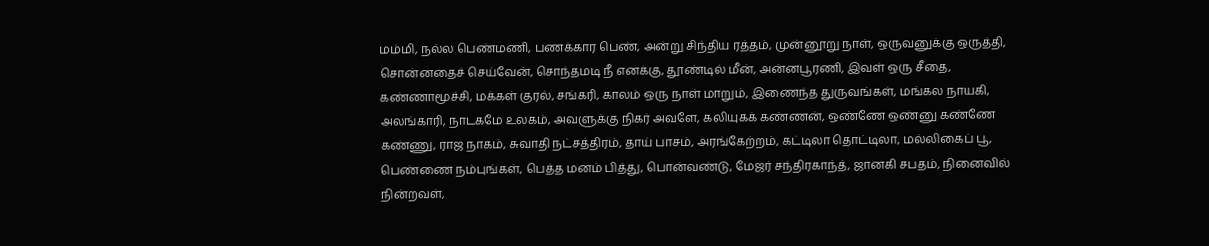மம்மி, நல்ல பெண்மணி, பணக்கார பெண், அன்று சிந்திய ரத்தம், முன்னூறு நாள், ஒருவனுக்கு ஒருத்தி, சொன்னதைச் செய்வேன், சொந்தமடி நீ எனக்கு, தூண்டில் மீன், அன்னபூரணி, இவள் ஒரு சீதை, கண்ணாமூச்சி, மக்கள் குரல், சங்கரி, காலம் ஒரு நாள் மாறும், இணைந்த துருவங்கள், மங்கல நாயகி, அலங்காரி, நாடகமே உலகம், அவளுக்கு நிகர் அவளே, கலியுகக் கண்ணன், ஒண்ணே ஒண்னு கண்ணே கண்ணு, ராஜ நாகம், சுவாதி நட்சத்திரம், தாய் பாசம், அரங்கேற்றம், கட்டிலா தொட்டிலா, மல்லிகைப் பூ, பெண்ணை நம்புங்கள், பெத்த மனம் பித்து, பொன்வண்டு, மேஜர் சந்திரகாந்த், ஜானகி சபதம், நினைவில் நின்றவள்,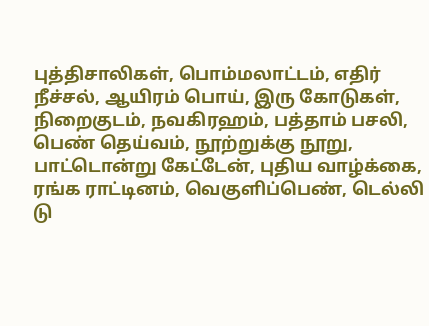புத்திசாலிகள், பொம்மலாட்டம், எதிர் நீச்சல், ஆயிரம் பொய், இரு கோடுகள், நிறைகுடம், நவகிரஹம், பத்தாம் பசலி, பெண் தெய்வம், நூற்றுக்கு நூறு, பாட்டொன்று கேட்டேன், புதிய வாழ்க்கை, ரங்க ராட்டினம், வெகுளிப்பெண், டெல்லி டு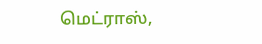மெட்ராஸ்,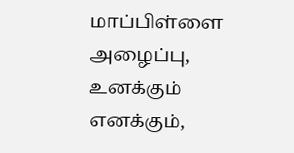மாப்பிள்ளை அழைப்பு, உனக்கும் எனக்கும்,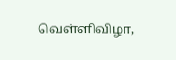வெள்ளிவிழா,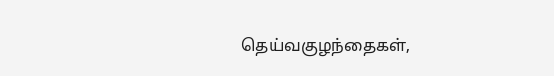தெய்வகுழந்தைகள்,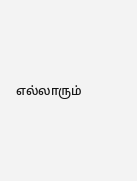எல்லாரும்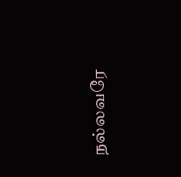நல்லவரே